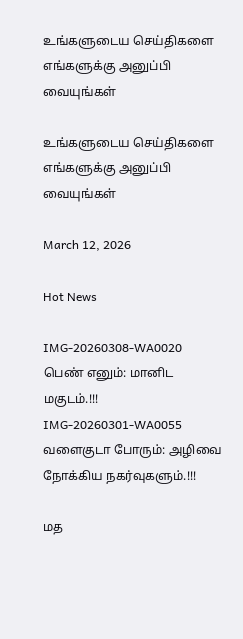உங்களுடைய செய்திகளை எங்களுக்கு அனுப்பி வையுங்கள்

உங்களுடைய செய்திகளை எங்களுக்கு அனுப்பி வையுங்கள்

March 12, 2026

Hot News

IMG-20260308-WA0020
பெண் எனும்: மானிட மகுடம்.!!!
IMG-20260301-WA0055
வளைகுடா போரும்: அழிவை நோக்கிய நகர்வுகளும்.!!!

மத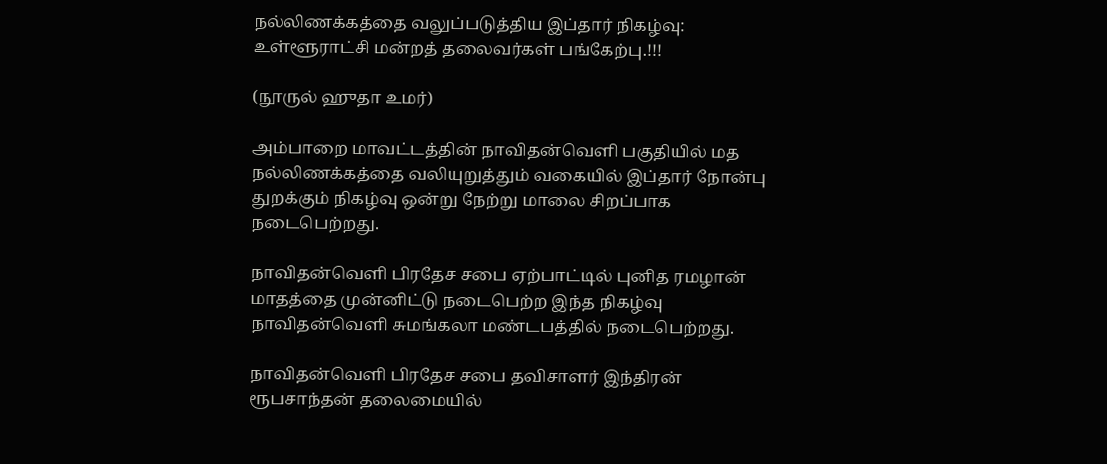நல்லிணக்கத்தை வலுப்படுத்திய இப்தார் நிகழ்வு: உள்ளூராட்சி மன்றத் தலைவர்கள் பங்கேற்பு.!!!

(நூருல் ஹுதா உமர்)

அம்பாறை மாவட்டத்தின் நாவிதன்வெளி பகுதியில் மத நல்லிணக்கத்தை வலியுறுத்தும் வகையில் இப்தார் நோன்பு துறக்கும் நிகழ்வு ஒன்று நேற்று மாலை சிறப்பாக நடைபெற்றது.

நாவிதன்வெளி பிரதேச சபை ஏற்பாட்டில் புனித ரமழான் மாதத்தை முன்னிட்டு நடைபெற்ற இந்த நிகழ்வு நாவிதன்வெளி சுமங்கலா மண்டபத்தில் நடைபெற்றது.

நாவிதன்வெளி பிரதேச சபை தவிசாளர் இந்திரன் ரூபசாந்தன் தலைமையில்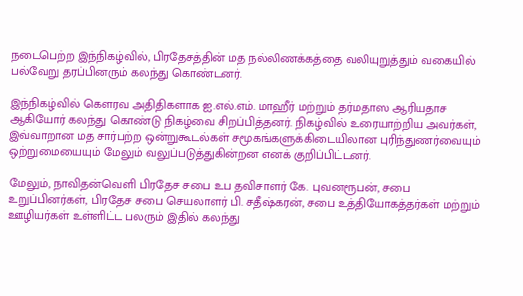நடைபெற்ற இந்நிகழ்வில், பிரதேசத்தின் மத நல்லிணக்கத்தை வலியுறுத்தும் வகையில் பல்வேறு தரப்பினரும் கலந்து கொண்டனர்.

இந்நிகழ்வில் கௌரவ அதிதிகளாக ஐ.எல்.எம். மாஹீர் மற்றும் தர்மதாஸ ஆரியதாச ஆகியோர் கலந்து கொண்டு நிகழ்வை சிறப்பித்தனர். நிகழ்வில் உரையாற்றிய அவர்கள், இவ்வாறான மத சார்பற்ற ஒன்றுகூடல்கள் சமூகங்களுக்கிடையிலான புரிந்துணர்வையும் ஒற்றுமையையும் மேலும் வலுப்படுத்துகின்றன எனக் குறிப்பிட்டனர்.

மேலும், நாவிதன்வெளி பிரதேச சபை உப தவிசாளர் கே. புவனரூபன், சபை உறுப்பினர்கள், பிரதேச சபை செயலாளர் பி. சதீஷ்கரன், சபை உத்தியோகத்தர்கள் மற்றும் ஊழியர்கள் உள்ளிட்ட பலரும் இதில் கலந்து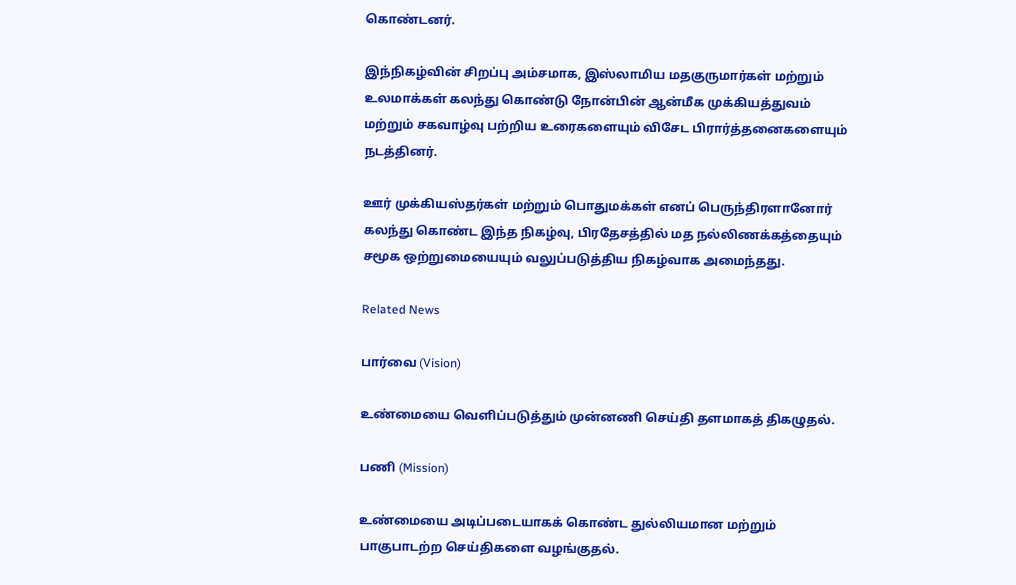கொண்டனர்.

இந்நிகழ்வின் சிறப்பு அம்சமாக, இஸ்லாமிய மதகுருமார்கள் மற்றும் உலமாக்கள் கலந்து கொண்டு நோன்பின் ஆன்மீக முக்கியத்துவம் மற்றும் சகவாழ்வு பற்றிய உரைகளையும் விசேட பிரார்த்தனைகளையும் நடத்தினர்.

ஊர் முக்கியஸ்தர்கள் மற்றும் பொதுமக்கள் எனப் பெருந்திரளானோர் கலந்து கொண்ட இந்த நிகழ்வு, பிரதேசத்தில் மத நல்லிணக்கத்தையும் சமூக ஒற்றுமையையும் வலுப்படுத்திய நிகழ்வாக அமைந்தது.

Related News

பார்வை (Vision)

உண்மையை வெளிப்படுத்தும் முன்னணி செய்தி தளமாகத் திகழுதல்.

பணி (Mission)

உண்மையை அடிப்படையாகக் கொண்ட துல்லியமான மற்றும் பாகுபாடற்ற செய்திகளை வழங்குதல்.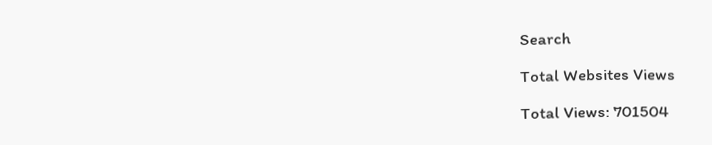Search

Total Websites Views

Total Views: 701504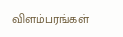விளம்பரங்கள்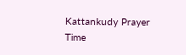Kattankudy Prayer Time